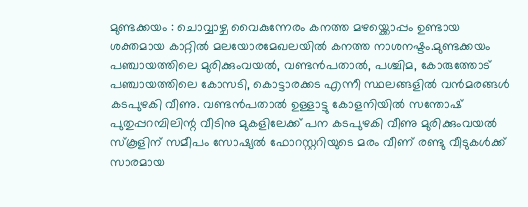മുണ്ടക്കയം : ചൊവ്വാഴ്ച വൈകുന്നേരം കനത്ത മഴയ്ക്കൊപ്പം ഉണ്ടായ ശക്തമായ കാറ്റിൽ മലയോരമേഖലയിൽ കനത്ത നാശനഷ്ടം.മുണ്ടക്കയം പഞ്ചായത്തിലെ മുരിക്കുംവയൽ, വണ്ടൻപതാൽ, പശ്ചിമ, കോരുത്തോട് പഞ്ചായത്തിലെ കോസടി, കൊട്ടാരക്കട എന്നീ സ്ഥലങ്ങളിൽ വൻമരങ്ങൾ കടപുഴകി വീണു. വണ്ടൻപതാൽ ഉള്ളാട്ടു കോളനിയിൽ സന്തോഷ് പുതുപ്പറമ്പിലിന്റ വീടിനു മുകളിലേക്ക് പന കടപുഴകി വീണു മുരിക്കുംവയൽ സ്കൂളിന് സമീപം സോഷ്യൽ ഫോറസ്റ്ററിയുടെ മരം വീണ് രണ്ടു വീടുകൾക്ക് സാരമായ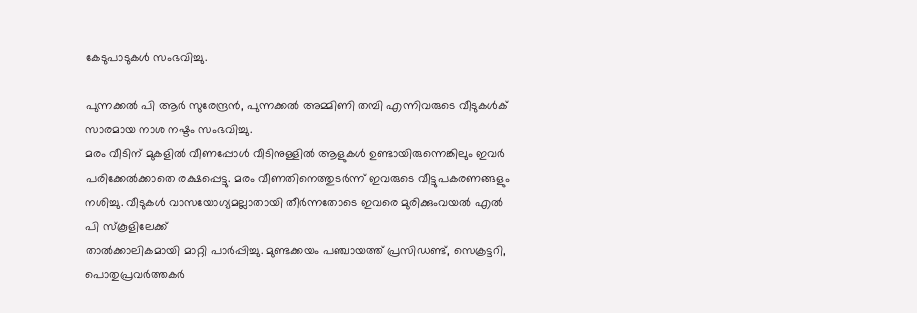കേടുപാടുകൾ സംഭവിച്ചു.

പുന്നക്കൽ പി ആർ സുരേന്ദ്രൻ, പുന്നക്കൽ അമ്മിണി തമ്പി എന്നിവരുടെ വീടുകൾക് സാരമായ നാശ നഷ്ടം സംഭവിച്ചു.
മരം വീടിന് മുകളിൽ വീണപ്പോൾ വീടിനുള്ളിൽ ആളുകൾ ഉണ്ടായിരുന്നെങ്കിലും ഇവർ പരിക്കേൽക്കാതെ രക്ഷപ്പെട്ടു. മരം വീണതിനെത്തുടർന്ന് ഇവരുടെ വീട്ടുപകരണങ്ങളും നശിച്ചു. വീടുകൾ വാസയോഗ്യമല്ലാതായി തീർന്നതോടെ ഇവരെ മുരിക്കുംവയൽ എൽ പി സ്കൂളിലേക്ക്
താൽക്കാലികമായി മാറ്റി പാർപ്പിച്ചു. മുണ്ടക്കയം പഞ്ചായത്ത് പ്രസിഡണ്ട്, സെക്രട്ടറി, പൊതുപ്രവർത്തകർ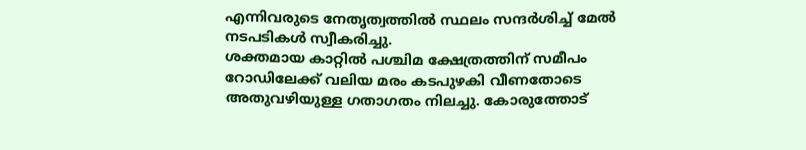എന്നിവരുടെ നേതൃത്വത്തിൽ സ്ഥലം സന്ദർശിച്ച് മേൽ നടപടികൾ സ്വീകരിച്ചു.
ശക്തമായ കാറ്റിൽ പശ്ചിമ ക്ഷേത്രത്തിന് സമീപം റോഡിലേക്ക് വലിയ മരം കടപുഴകി വീണതോടെ അതുവഴിയുള്ള ഗതാഗതം നിലച്ചു. കോരുത്തോട്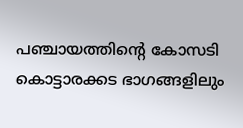പഞ്ചായത്തിന്റെ കോസടി കൊട്ടാരക്കട ഭാഗങ്ങളിലും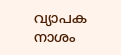വ്യാപക നാശം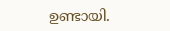ഉണ്ടായി.